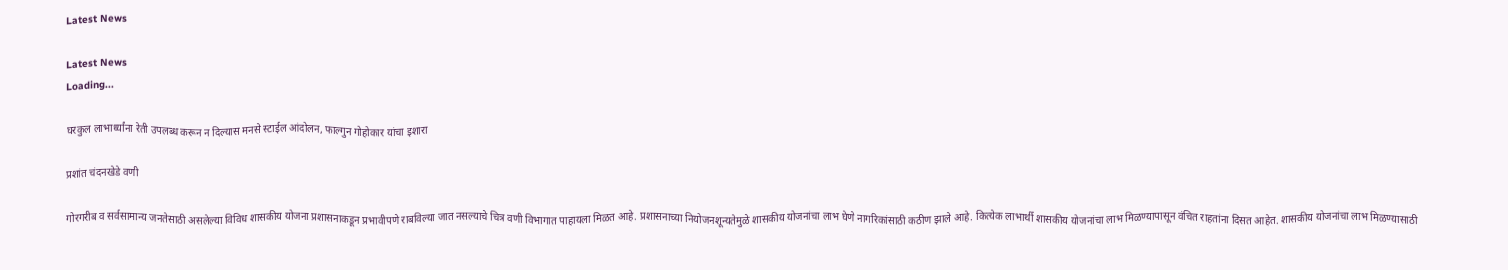Latest News

Latest News
Loading...

घरकुल लाभार्थ्यांना रेती उपलब्ध करून न दिल्यास मनसे स्टाईल आंदोलन, फाल्गुन गोहोकार यांचा इशारा

प्रशांत चंदनखेडे वणी

गोरगरीब व सर्वसामान्य जनतेसाठी असलेल्या विविध शासकीय योजना प्रशासनाकडून प्रभावीपणे राबविल्या जात नसल्याचे चित्र वणी विभागात पाहायला मिळत आहे. प्रशासनाच्या नियोजनशून्यतेमुळे शासकीय योजनांचा लाभ घेणे नागरिकांसाठी कठीण झाले आहे. कित्येक लाभार्थी शासकीय योजनांचा लाभ मिळण्यापासून वंचित राहतांना दिसत आहेत. शासकीय योजनांचा लाभ मिळण्यासाठी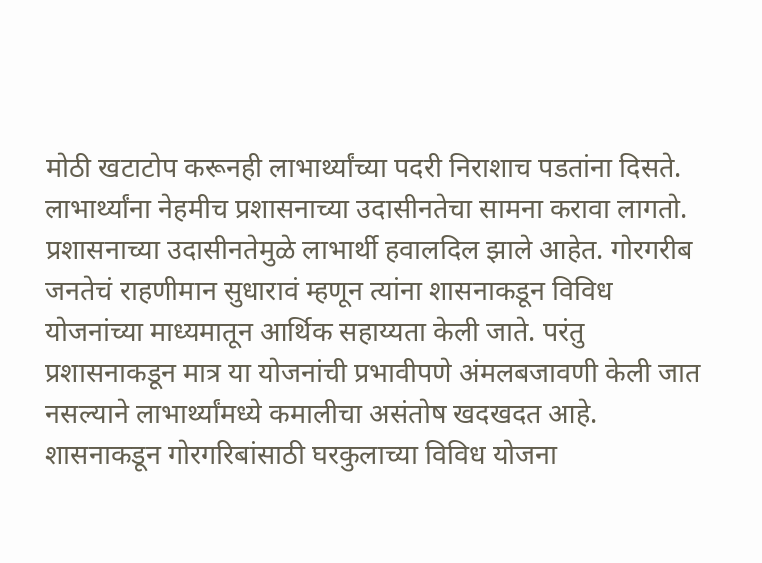मोठी खटाटोप करूनही लाभार्थ्यांच्या पदरी निराशाच पडतांना दिसते. लाभार्थ्यांना नेहमीच प्रशासनाच्या उदासीनतेचा सामना करावा लागतो. प्रशासनाच्या उदासीनतेमुळे लाभार्थी हवालदिल झाले आहेत. गोरगरीब जनतेचं राहणीमान सुधारावं म्हणून त्यांना शासनाकडून विविध योजनांच्या माध्यमातून आर्थिक सहाय्यता केली जाते. परंतु प्रशासनाकडून मात्र या योजनांची प्रभावीपणे अंमलबजावणी केली जात नसल्याने लाभार्थ्यांमध्ये कमालीचा असंतोष खदखदत आहे. शासनाकडून गोरगरिबांसाठी घरकुलाच्या विविध योजना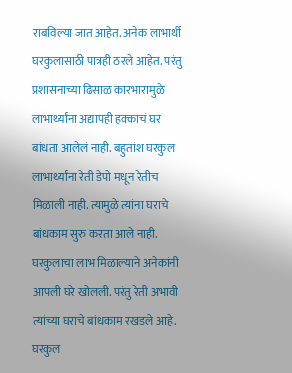राबविल्या जात आहेत. अनेक लाभार्थी घरकुलासाठी पात्रही ठरले आहेत. परंतु प्रशासनाच्या ढिसाळ कारभारामुळे लाभार्थ्यांना अद्यापही हक्काचं घर बांधता आलेलं नाही. बहुतांश घरकुल लाभार्थ्यांना रेती डेपो मधून रेतीच मिळाली नाही. त्यामुळे त्यांना घराचे बांधकाम सुरु करता आले नाही. घरकुलाचा लाभ मिळाल्याने अनेकांनी आपली घरे खोलली. परंतु रेती अभावी त्यांच्या घराचे बांधकाम रखडले आहे. घरकुल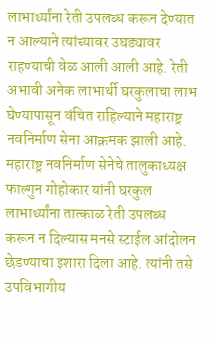लाभार्थ्यांना रेती उपलब्ध करून देण्यात न आल्याने त्यांच्यावर उघड्यावर राहण्याची वेळ आली आली आहे. रेती अभावी अनेक लाभार्थी घरकुलाचा लाभ घेण्यापासून वंचित राहिल्याने महाराष्ट्र नवनिर्माण सेना आक्रमक झाली आहे. महाराष्ट्र नवनिर्माण सेनेचे तालुकाध्यक्ष फाल्गुन गोहोकार यांनी घरकुल लाभार्थ्यांना तात्काळ रेती उपलब्ध करून न दिल्यास मनसे स्टाईल आंदोलन छेडण्याचा इशारा दिला आहे. त्यांनी तसे उपविभागीय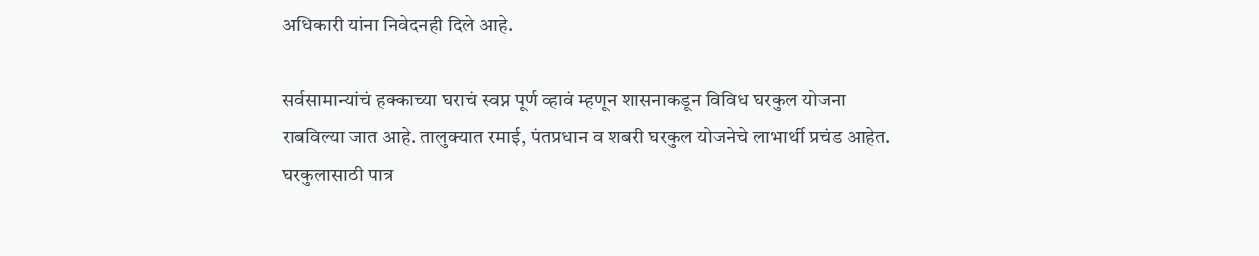अधिकारी यांना निवेदनही दिले आहे.

सर्वसामान्यांचं हक्काच्या घराचं स्वप्न पूर्ण व्हावं म्हणून शासनाकडून विविध घरकुल योजना राबविल्या जात आहे. तालुक्यात रमाई, पंतप्रधान व शबरी घरकुल योजनेचे लाभार्थी प्रचंड आहेत. घरकुलासाठी पात्र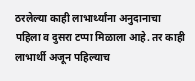ठरलेल्या काही लाभार्थ्यांना अनुदानाचा पहिला व दुसरा टप्पा मिळाला आहे. तर काही लाभार्थी अजून पहिल्याच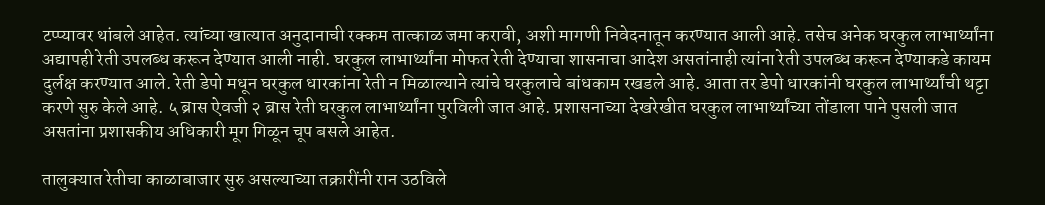टप्प्यावर थांबले आहेत. त्यांच्या खात्यात अनुदानाची रक्कम तात्काळ जमा करावी, अशी मागणी निवेदनातून करण्यात आली आहे. तसेच अनेक घरकुल लाभार्थ्यांना अद्यापही रेती उपलब्ध करून देण्यात आली नाही. घरकुल लाभार्थ्यांना मोफत रेती देण्याचा शासनाचा आदेश असतांनाही त्यांना रेती उपलब्ध करून देण्याकडे कायम दुर्लक्ष करण्यात आले. रेती डेपो मधून घरकुल धारकांना रेती न मिळाल्याने त्यांचे घरकुलाचे बांधकाम रखडले आहे. आता तर डेपो धारकांनी घरकुल लाभार्थ्यांची थट्टा करणे सुरु केले आहे. ५ ब्रास ऐवजी २ ब्रास रेती घरकुल लाभार्थ्यांना पुरविली जात आहे. प्रशासनाच्या देखरेखीत घरकुल लाभार्थ्यांच्या तोंडाला पाने पुसली जात असतांना प्रशासकीय अधिकारी मूग गिळून चूप बसले आहेत.

तालुक्यात रेतीचा काळाबाजार सुरु असल्याच्या तक्रारींनी रान उठविले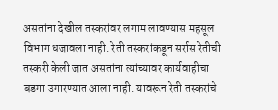असतांना देखील तस्करांवर लगाम लावण्यास महसूल विभाग धजावला नाही. रेती तस्करांकडून सर्रास रेतीची तस्करी केली जात असतांना त्यांच्यावर कार्यवाहीचा बडगा उगारण्यात आला नाही. यावरून रेती तस्करांचे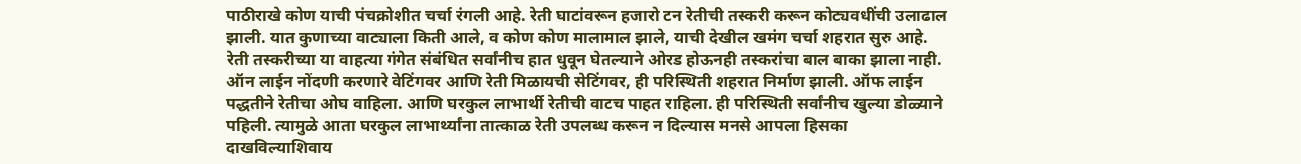पाठीराखे कोण याची पंचक्रोशीत चर्चा रंगली आहे. रेती घाटांवरून हजारो टन रेतीची तस्करी करून कोट्यवधींची उलाढाल झाली. यात कुणाच्या वाट्याला किती आले, व कोण कोण मालामाल झाले, याची देखील खमंग चर्चा शहरात सुरु आहे. रेती तस्करीच्या या वाहत्या गंगेत संबंधित सर्वांनीच हात धुवून घेतल्याने ओरड होऊनही तस्करांचा बाल बाका झाला नाही. ऑन लाईन नोंदणी करणारे वेटिंगवर आणि रेती मिळायची सेटिंगवर, ही परिस्थिती शहरात निर्माण झाली. ऑफ लाईन पद्धतीने रेतीचा ओघ वाहिला. आणि घरकुल लाभार्थी रेतीची वाटच पाहत राहिला. ही परिस्थिती सर्वांनीच खुल्या डोळ्याने पहिली. त्यामुळे आता घरकुल लाभार्थ्यांना तात्काळ रेती उपलब्ध करून न दिल्यास मनसे आपला हिसका दाखविल्याशिवाय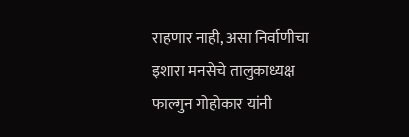राहणार नाही, असा निर्वाणीचा इशारा मनसेचे तालुकाध्यक्ष फाल्गुन गोहोकार यांनी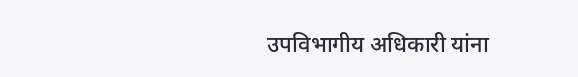उपविभागीय अधिकारी यांना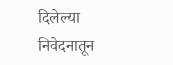दिलेल्या निवेदनातून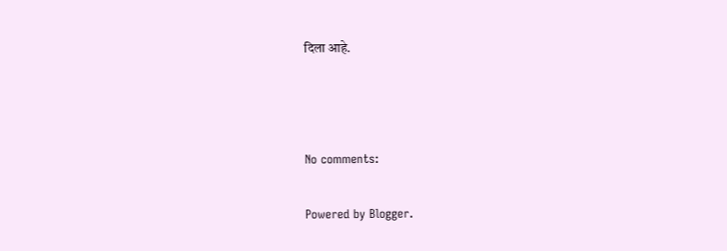दिला आहे.



No comments:

Powered by Blogger.